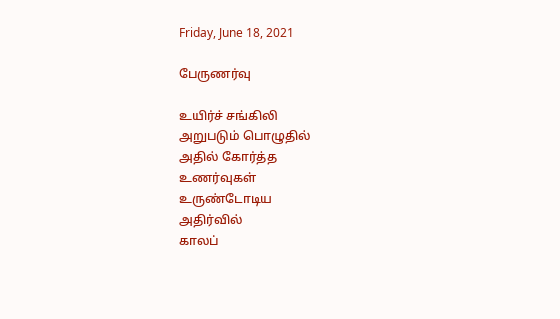Friday, June 18, 2021

பேருணர்வு

உயிர்ச் சங்கிலி
அறுபடும் பொழுதில்
அதில் கோர்த்த
உணர்வுகள்
உருண்டோடிய
அதிர்வில்
காலப்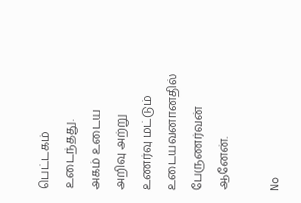பெட்டகம்
உடைந்தது.
அகம் உடைய
அறிவு அற்று
உணர்வு மட்டும்
உடையவனானதில்
பேருணர்வன் ஆனேன்.

No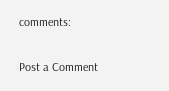comments:

Post a Comment